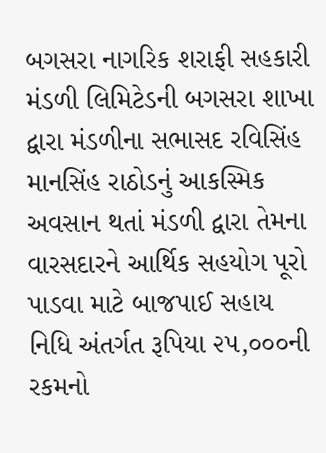બગસરા નાગરિક શરાફી સહકારી મંડળી લિમિટેડની બગસરા શાખા દ્વારા મંડળીના સભાસદ રવિસિંહ માનસિંહ રાઠોડનું આકસ્મિક અવસાન થતાં મંડળી દ્વારા તેમના વારસદારને આર્થિક સહયોગ પૂરો પાડવા માટે બાજપાઈ સહાય નિધિ અંતર્ગત રૂપિયા ૨૫,૦૦૦ની રકમનો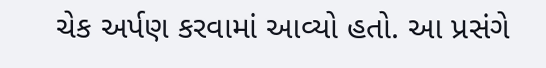ચેક અર્પણ કરવામાં આવ્યો હતો. આ પ્રસંગે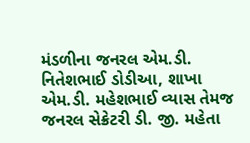મંડળીના જનરલ એમ.ડી. નિતેશભાઈ ડોડીઆ, શાખા એમ.ડી. મહેશભાઈ વ્યાસ તેમજ જનરલ સેક્રેટરી ડી. જી. મહેતા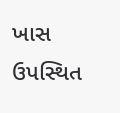ખાસ ઉપસ્થિત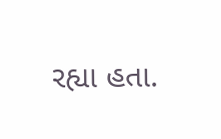રહ્યા હતા.